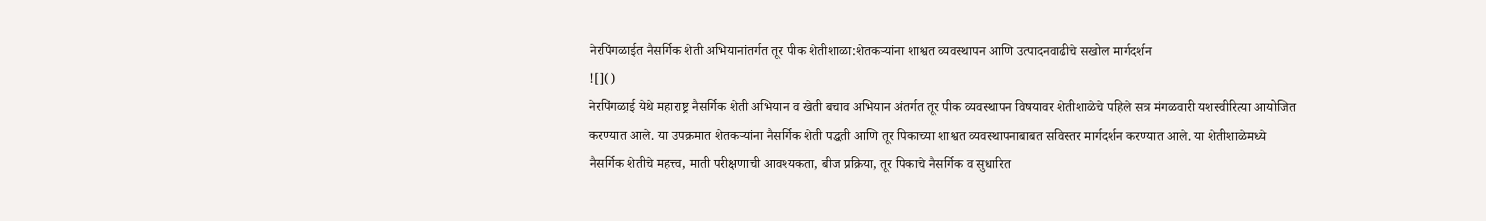नेरपिंगळाईत नैसर्गिक शेती अभियानांतर्गत तूर पीक शेतीशाळा:शेतकऱ्यांना शाश्वत व्यवस्थापन आणि उत्पादनवाढीचे सखोल मार्गदर्शन
![]()
नेरपिंगळाई येथे महाराष्ट्र नैसर्गिक शेती अभियान व खेती बचाव अभियान अंतर्गत तूर पीक व्यवस्थापन विषयावर शेतीशाळेचे पहिले सत्र मंगळवारी यशस्वीरित्या आयोजित करण्यात आले. या उपक्रमात शेतकऱ्यांना नैसर्गिक शेती पद्धती आणि तूर पिकाच्या शाश्वत व्यवस्थापनाबाबत सविस्तर मार्गदर्शन करण्यात आले. या शेतीशाळेमध्ये नैसर्गिक शेतीचे महत्त्व, माती परीक्षणाची आवश्यकता, बीज प्रक्रिया, तूर पिकाचे नैसर्गिक व सुधारित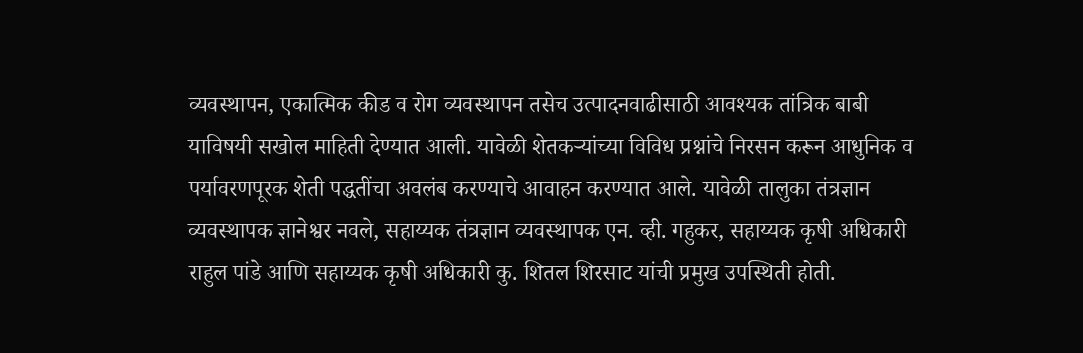व्यवस्थापन, एकात्मिक कीड व रोग व्यवस्थापन तसेच उत्पादनवाढीसाठी आवश्यक तांत्रिक बाबी याविषयी सखोल माहिती देण्यात आली. यावेळी शेतकऱ्यांच्या विविध प्रश्नांचे निरसन करून आधुनिक व पर्यावरणपूरक शेती पद्धतींचा अवलंब करण्याचे आवाहन करण्यात आले. यावेळी तालुका तंत्रज्ञान व्यवस्थापक ज्ञानेश्वर नवले, सहाय्यक तंत्रज्ञान व्यवस्थापक एन. व्ही. गहुकर, सहाय्यक कृषी अधिकारी राहुल पांडे आणि सहाय्यक कृषी अधिकारी कु. शितल शिरसाट यांची प्रमुख उपस्थिती होती.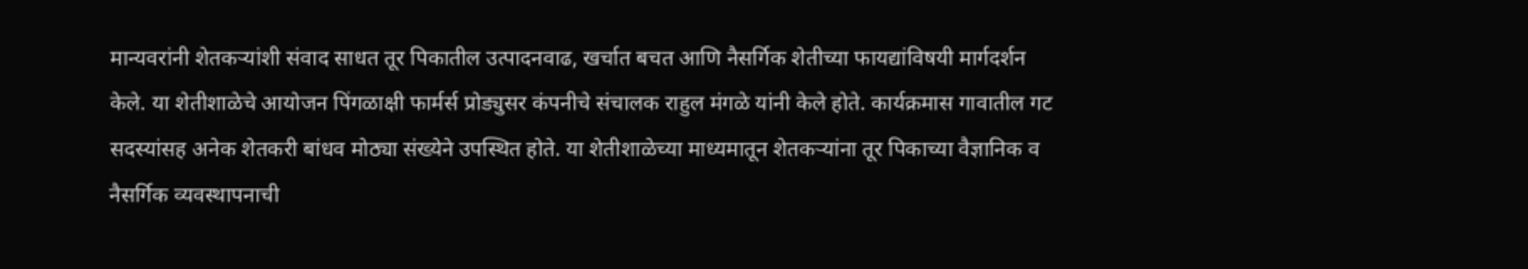मान्यवरांनी शेतकऱ्यांशी संवाद साधत तूर पिकातील उत्पादनवाढ, खर्चात बचत आणि नैसर्गिक शेतीच्या फायद्यांविषयी मार्गदर्शन केले. या शेतीशाळेचे आयोजन पिंगळाक्षी फार्मर्स प्रोड्युसर कंपनीचे संचालक राहुल मंगळे यांनी केले होते. कार्यक्रमास गावातील गट सदस्यांसह अनेक शेतकरी बांधव मोठ्या संख्येने उपस्थित होते. या शेतीशाळेच्या माध्यमातून शेतकऱ्यांना तूर पिकाच्या वैज्ञानिक व नैसर्गिक व्यवस्थापनाची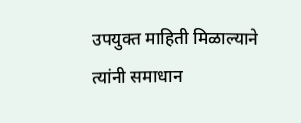उपयुक्त माहिती मिळाल्याने त्यांनी समाधान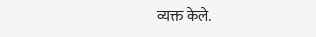व्यक्त केले.